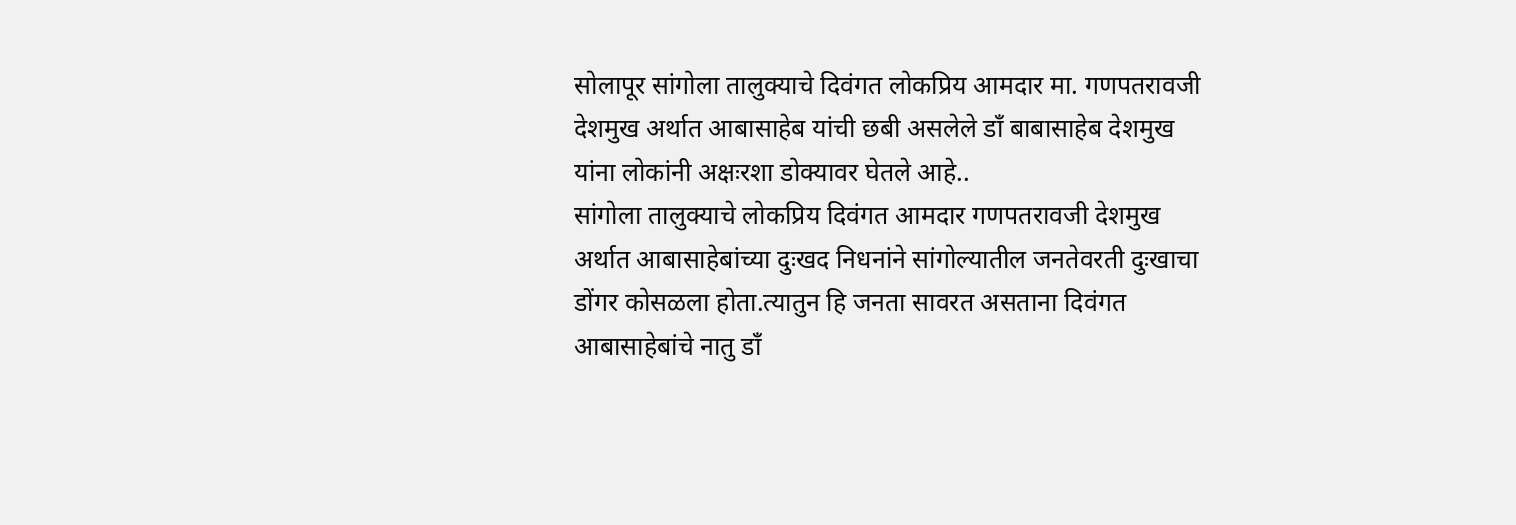सोलापूर सांगोला तालुक्याचे दिवंगत लोकप्रिय आमदार मा. गणपतरावजी देशमुख अर्थात आबासाहेब यांची छबी असलेले डाँ बाबासाहेब देशमुख यांना लोकांनी अक्षःरशा डोक्यावर घेतले आहे..
सांगोला तालुक्याचे लोकप्रिय दिवंगत आमदार गणपतरावजी देशमुख अर्थात आबासाहेबांच्या दुःखद निधनांने सांगोल्यातील जनतेवरती दुःखाचा डोंगर कोसळला होता.त्यातुन हि जनता सावरत असताना दिवंगत आबासाहेबांचे नातु डाँ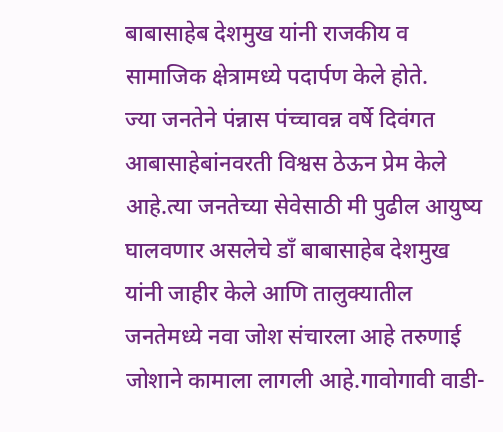बाबासाहेब देशमुख यांनी राजकीय व सामाजिक क्षेत्रामध्ये पदार्पण केले होते.
ज्या जनतेने पंन्नास पंच्चावन्न वर्षे दिवंगत आबासाहेबांनवरती विश्वस ठेऊन प्रेम केले आहे.त्या जनतेच्या सेवेसाठी मी पुढील आयुष्य घालवणार असलेचे डाँ बाबासाहेब देशमुख यांनी जाहीर केले आणि तालुक्यातील जनतेमध्ये नवा जोश संचारला आहे तरुणाई जोशाने कामाला लागली आहे.गावोगावी वाडी-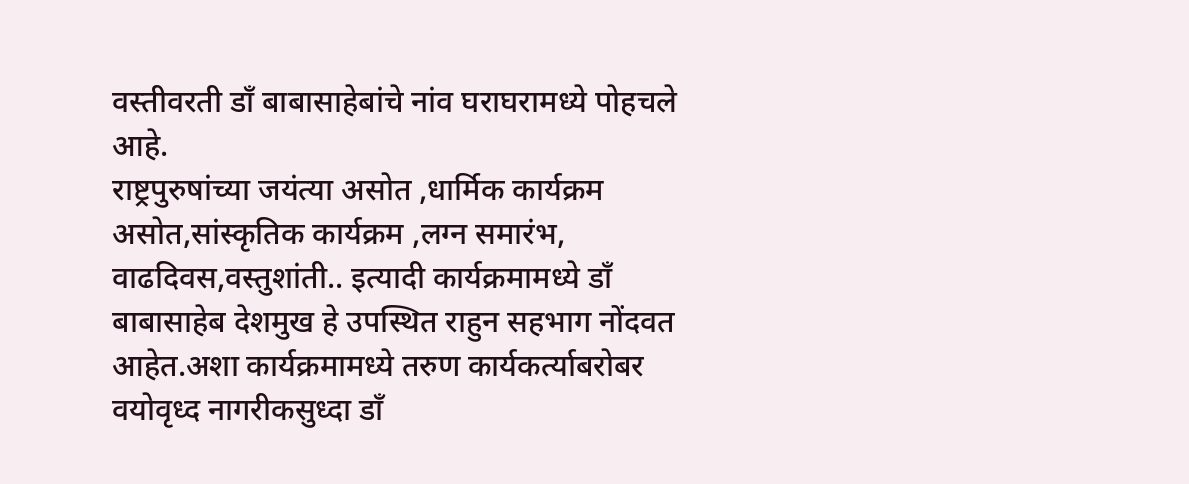वस्तीवरती डाँ बाबासाहेबांचे नांव घराघरामध्ये पोहचले आहे.
राष्ट्रपुरुषांच्या जयंत्या असोत ,धार्मिक कार्यक्रम असोत,सांस्कृतिक कार्यक्रम ,लग्न समारंभ, वाढदिवस,वस्तुशांती.. इत्यादी कार्यक्रमामध्ये डाँ बाबासाहेब देशमुख हे उपस्थित राहुन सहभाग नोंदवत आहेत.अशा कार्यक्रमामध्ये तरुण कार्यकर्त्याबरोबर वयोवृध्द नागरीकसुध्दा डाँ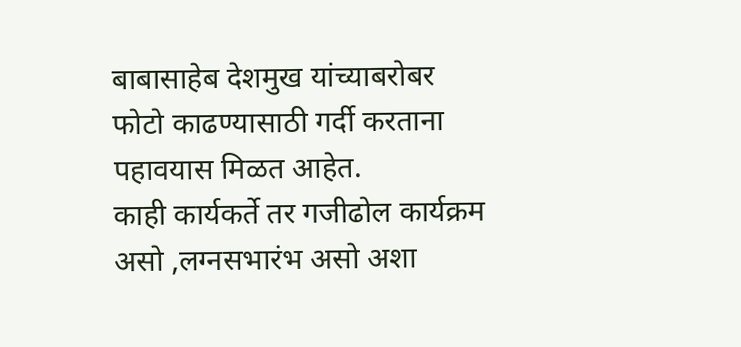बाबासाहेब देशमुख यांच्याबरोबर फोटो काढण्यासाठी गर्दी करताना पहावयास मिळत आहेत.
काही कार्यकर्ते तर गजीढोल कार्यक्रम असो ,लग्नसभारंभ असो अशा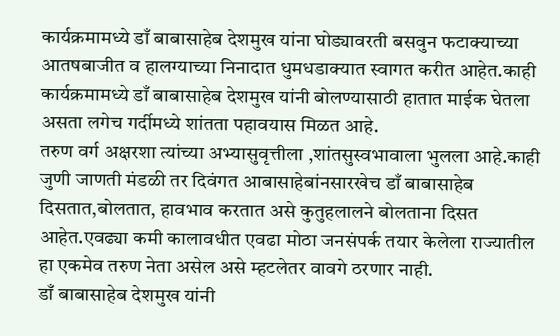कार्यक्रमामध्ये डाँ बाबासाहेब देशमुख यांना घोड्यावरती बसवुन फटाक्याच्या आतषबाजीत व हालग्याच्या निनादात धुमधडाक्यात स्वागत करीत आहेत.काही कार्यक्रमामध्ये डाँ बाबासाहेब देशमुख यांनी बोलण्यासाठी हातात माईक घेतला असता लगेच गर्दीमध्ये शांतता पहावयास मिळत आहे.
तरुण वर्ग अक्षरशा त्यांच्या अभ्यासुवृत्तीला ,शांतसुस्वभावाला भुलला आहे.काही जुणी जाणती मंडळी तर दिवंगत आबासाहेबांनसारखेच डाँ बाबासाहेब दिसतात,बोलतात, हावभाव करतात असे कुतुहलालने बोलताना दिसत आहेत.एवढ्या कमी कालावधीत एवढा मोठा जनसंपर्क तयार केलेला राज्यातील हा एकमेव तरुण नेता असेल असे म्हटलेतर वावगे ठरणार नाही.
डाँ बाबासाहेब देशमुख यांनी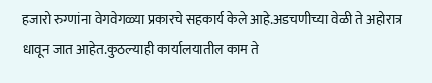हजारो रुग्णांना वेगवेगळ्या प्रकारचे सहकार्य केले आहे.अडचणीच्या वेळी ते अहोरात्र धावून जात आहेत.कुठल्याही कार्यालयातील काम ते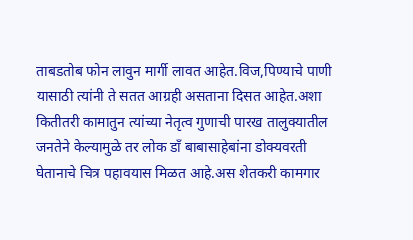ताबडतोब फोन लावुन मार्गी लावत आहेत.विज,पिण्याचे पाणी यासाठी त्यांनी ते सतत आग्रही असताना दिसत आहेत.अशा कितीतरी कामातुन त्यांच्या नेतृत्व गुणाची पारख तालुक्यातील जनतेने केल्यामुळे तर लोक डाँ बाबासाहेबांना डोक्यवरती घेतानाचे चित्र पहावयास मिळत आहे.अस शेतकरी कामगार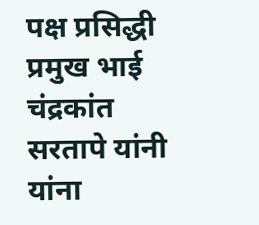पक्ष प्रसिद्धी प्रमुख भाई चंद्रकांत सरतापे यांनी यांना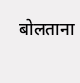बोलताना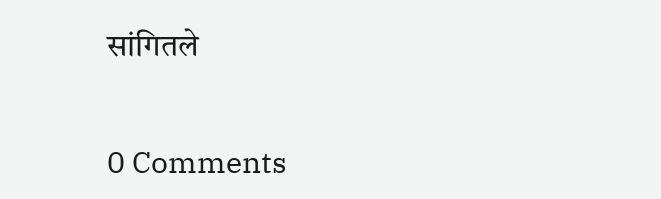सांगितले


0 Comments